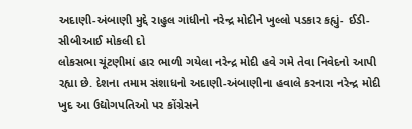અદાણી-અંબાણી મુદ્દે રાહુલ ગાંધીનો નરેન્દ્ર મોદીને ખુલ્લો પડકાર કહ્યું- ઈડી-સીબીઆઈ મોકલી દો
લોકસભા ચૂંટણીમાં હાર ભાળી ગયેલા નરેન્દ્ર મોદી હવે ગમે તેવા નિવેદનો આપી રહ્યા છે. દેશના તમામ સંશાધનો અદાણી-અંબાણીના હવાલે કરનારા નરેન્દ્ર મોદી ખુદ આ ઉદ્યોગપતિઓ પર કોંગ્રેસને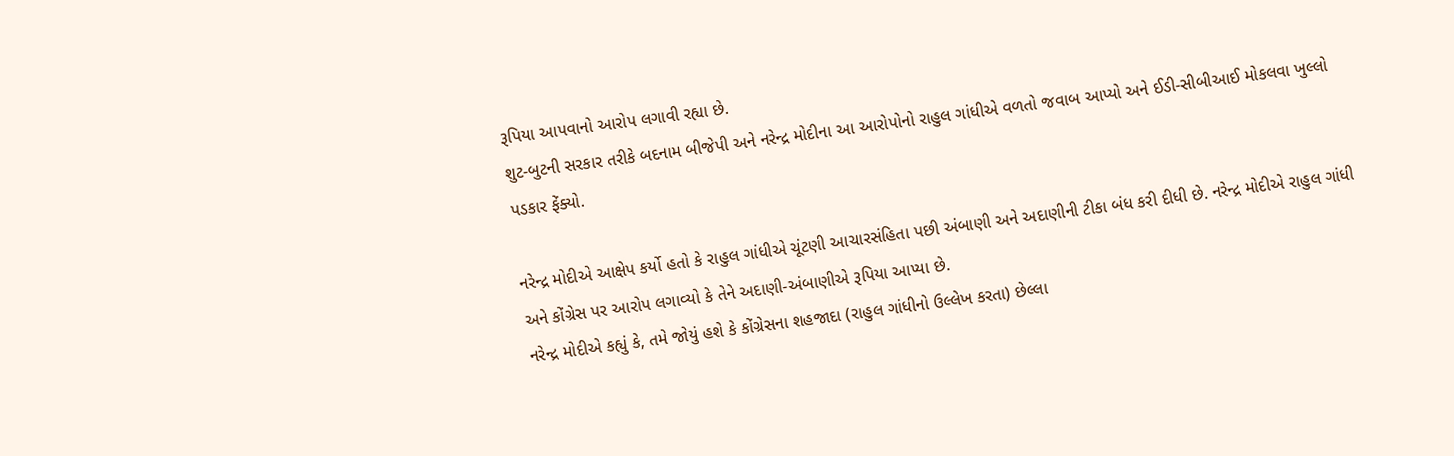રૂપિયા આપવાનો આરોપ લગાવી રહ્યા છે.
શુટ-બુટની સરકાર તરીકે બદનામ બીજેપી અને નરેન્દ્ર મોદીના આ આરોપોનો રાહુલ ગાંધીએ વળતો જવાબ આપ્યો અને ઈડી-સીબીઆઈ મોકલવા ખુલ્લો પડકાર ફેંક્યો.

નરેન્દ્ર મોદીએ આક્ષેપ કર્યો હતો કે રાહુલ ગાંધીએ ચૂંટણી આચારસંહિતા પછી અંબાણી અને અદાણીની ટીકા બંધ કરી દીધી છે. નરેન્દ્ર મોદીએ રાહુલ ગાંધી અને કોંગ્રેસ પર આરોપ લગાવ્યો કે તેને અદાણી-અંબાણીએ રૂપિયા આપ્યા છે.
નરેન્દ્ર મોદીએ કહ્યું કે, તમે જોયું હશે કે કોંગ્રેસના શહજાદા (રાહુલ ગાંધીનો ઉલ્લેખ કરતા) છેલ્લા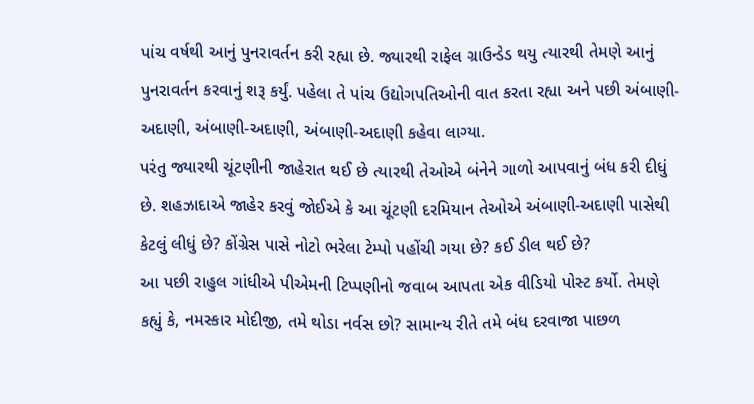પાંચ વર્ષથી આનું પુનરાવર્તન કરી રહ્યા છે. જ્યારથી રાફેલ ગ્રાઉન્ડેડ થયુ ત્યારથી તેમણે આનું પુનરાવર્તન કરવાનું શરૂ કર્યું. પહેલા તે પાંચ ઉદ્યોગપતિઓની વાત કરતા રહ્યા અને પછી અંબાણી-અદાણી, અંબાણી-અદાણી, અંબાણી-અદાણી કહેવા લાગ્યા.
પરંતુ જ્યારથી ચૂંટણીની જાહેરાત થઈ છે ત્યારથી તેઓએ બંનેને ગાળો આપવાનું બંધ કરી દીધું છે. શહઝાદાએ જાહેર કરવું જોઈએ કે આ ચૂંટણી દરમિયાન તેઓએ અંબાણી-અદાણી પાસેથી કેટલું લીધું છે? કોંગ્રેસ પાસે નોટો ભરેલા ટેમ્પો પહોંચી ગયા છે? કઈ ડીલ થઈ છે?
આ પછી રાહુલ ગાંધીએ પીએમની ટિપ્પણીનો જવાબ આપતા એક વીડિયો પોસ્ટ કર્યો. તેમણે કહ્યું કે, નમસ્કાર મોદીજી, તમે થોડા નર્વસ છો? સામાન્ય રીતે તમે બંધ દરવાજા પાછળ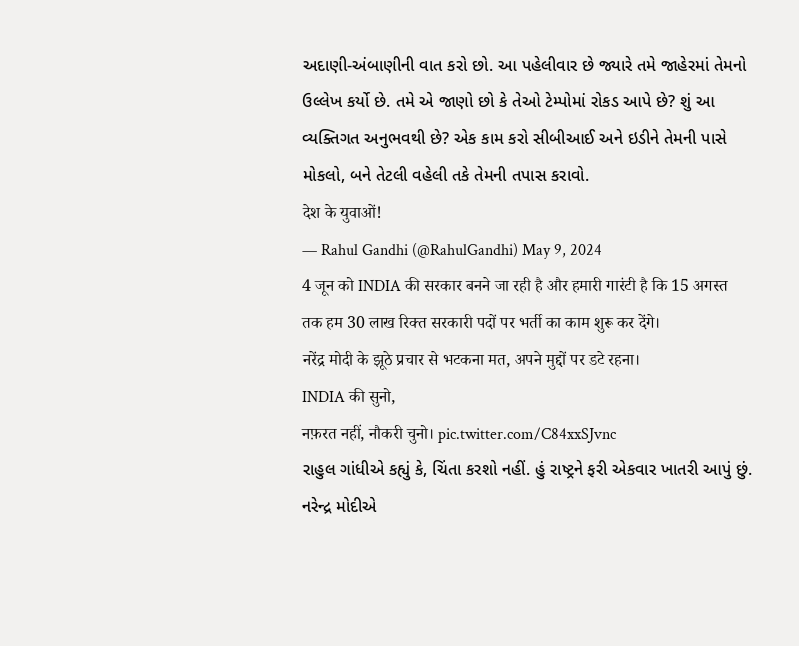અદાણી-અંબાણીની વાત કરો છો. આ પહેલીવાર છે જ્યારે તમે જાહેરમાં તેમનો ઉલ્લેખ કર્યો છે. તમે એ જાણો છો કે તેઓ ટેમ્પોમાં રોકડ આપે છે? શું આ વ્યક્તિગત અનુભવથી છે? એક કામ કરો સીબીઆઈ અને ઇડીને તેમની પાસે મોકલો, બને તેટલી વહેલી તકે તેમની તપાસ કરાવો.
देश के युवाओं!
— Rahul Gandhi (@RahulGandhi) May 9, 2024
4 जून को INDIA की सरकार बनने जा रही है और हमारी गारंटी है कि 15 अगस्त तक हम 30 लाख रिक्त सरकारी पदों पर भर्ती का काम शुरू कर देंगे।
नरेंद्र मोदी के झूठे प्रचार से भटकना मत, अपने मुद्दों पर डटे रहना।
INDIA की सुनो,
नफ़रत नहीं, नौकरी चुनो। pic.twitter.com/C84xxSJvnc
રાહુલ ગાંધીએ કહ્યું કે, ચિંતા કરશો નહીં. હું રાષ્ટ્રને ફરી એકવાર ખાતરી આપું છું. નરેન્દ્ર મોદીએ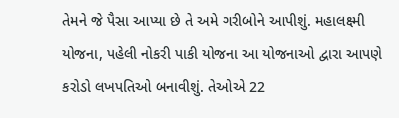તેમને જે પૈસા આપ્યા છે તે અમે ગરીબોને આપીશું. મહાલક્ષ્મી યોજના, પહેલી નોકરી પાકી યોજના આ યોજનાઓ દ્વારા આપણે કરોડો લખપતિઓ બનાવીશું. તેઓએ 22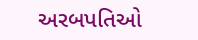અરબપતિઓ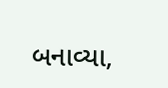બનાવ્યા,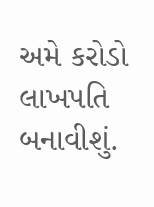અમે કરોડો લાખપતિ બનાવીશું.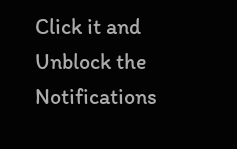Click it and Unblock the Notifications